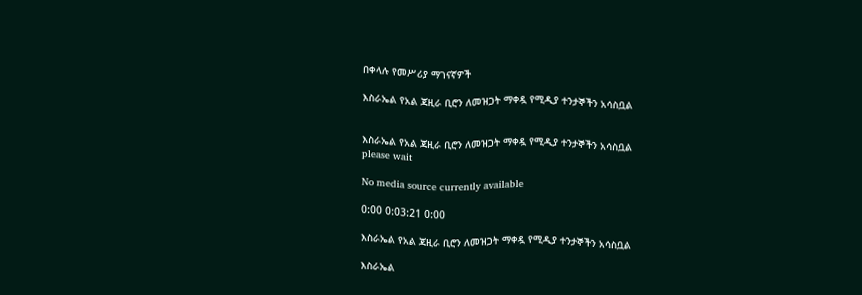በቀላሉ የመሥሪያ ማገናኛዎች

እስራኤል የአል ጃዚራ ቢሮን ለመዝጋት ማቀዷ የሚዲያ ተንታኞችን አሳስቧል


እስራኤል የአል ጃዚራ ቢሮን ለመዝጋት ማቀዷ የሚዲያ ተንታኞችን አሳስቧል
please wait

No media source currently available

0:00 0:03:21 0:00

እስራኤል የአል ጃዚራ ቢሮን ለመዝጋት ማቀዷ የሚዲያ ተንታኞችን አሳስቧል

እስራኤል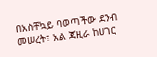በአስቸኳይ ባወጣችው ደንብ መሠረት፣ አል ጃዚራ ከሀገር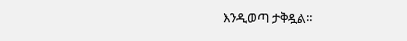እንዲወጣ ታቅዷል።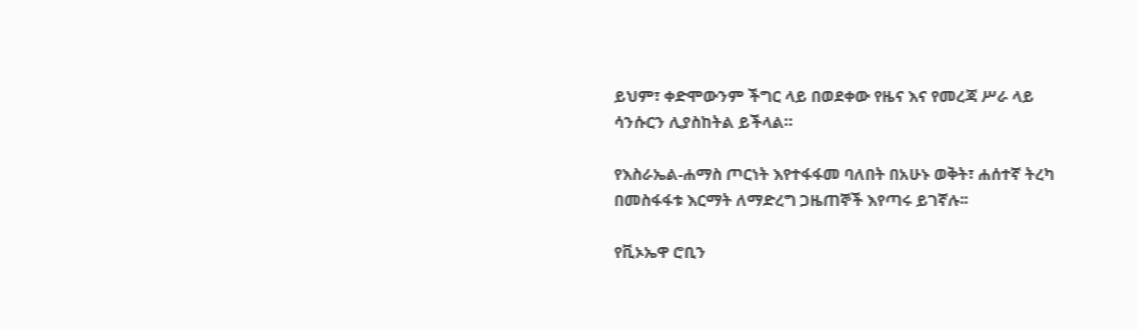ይህም፣ ቀድሞውንም ችግር ላይ በወደቀው የዜና እና የመረጃ ሥራ ላይ ሳንሱርን ሊያስከትል ይችላል።

የእስራኤል-ሐማስ ጦርነት እየተፋፋመ ባለበት በአሁኑ ወቅት፣ ሐሰተኛ ትረካ በመስፋፋቱ እርማት ለማድረግ ጋዜጠኞች እየጣሩ ይገኛሉ፡፡

የቪኦኤዋ ሮቢን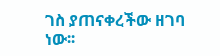ገስ ያጠናቀረችው ዘገባ ነው፡፡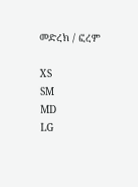መድረክ / ፎረም

XS
SM
MD
LG